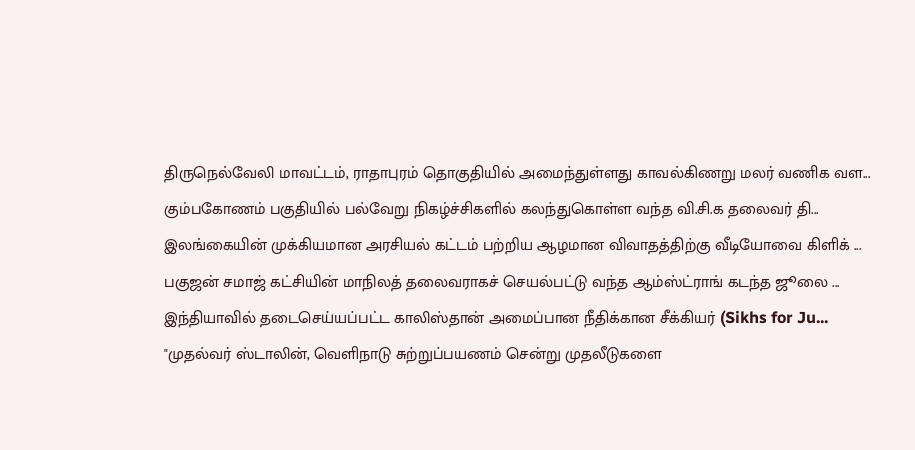திருநெல்வேலி மாவட்டம், ராதாபுரம் தொகுதியில் அமைந்துள்ளது காவல்கிணறு மலர் வணிக வள...
கும்பகோணம் பகுதியில் பல்வேறு நிகழ்ச்சிகளில் கலந்துகொள்ள வந்த வி.சி.க தலைவர் தி...
இலங்கையின் முக்கியமான அரசியல் கட்டம் பற்றிய ஆழமான விவாதத்திற்கு வீடியோவை கிளிக் ...
பகுஜன் சமாஜ் கட்சியின் மாநிலத் தலைவராகச் செயல்பட்டு வந்த ஆம்ஸ்ட்ராங் கடந்த ஜூலை ...
இந்தியாவில் தடைசெய்யப்பட்ட காலிஸ்தான் அமைப்பான நீதிக்கான சீக்கியர் (Sikhs for Ju...
"முதல்வர் ஸ்டாலின், வெளிநாடு சுற்றுப்பயணம் சென்று முதலீடுகளை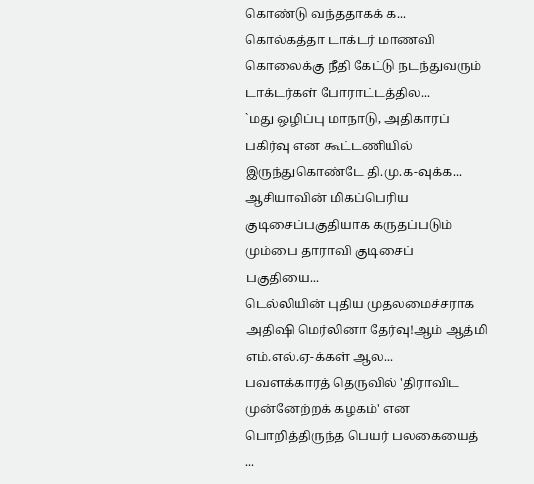கொண்டு வந்ததாகக் க...
கொல்கத்தா டாக்டர் மாணவி கொலைக்கு நீதி கேட்டு நடந்துவரும் டாக்டர்கள் போராட்டத்தில...
`மது ஒழிப்பு மாநாடு, அதிகாரப் பகிர்வு என கூட்டணியில் இருந்துகொண்டே தி.மு.க-வுக்க...
ஆசியாவின் மிகப்பெரிய குடிசைப்பகுதியாக கருதப்படும் மும்பை தாராவி குடிசைப் பகுதியை...
டெல்லியின் புதிய முதலமைச்சராக அதிஷி மெர்லினா தேர்வு!ஆம் ஆத்மி எம்.எல்.ஏ-க்கள் ஆல...
பவளக்காரத் தெருவில் 'திராவிட முன்னேற்றக் கழகம்' என பொறித்திருந்த பெயர் பலகையைத் ...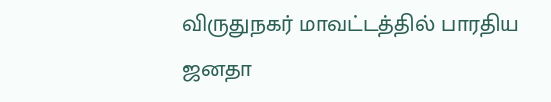விருதுநகர் மாவட்டத்தில் பாரதிய ஜனதா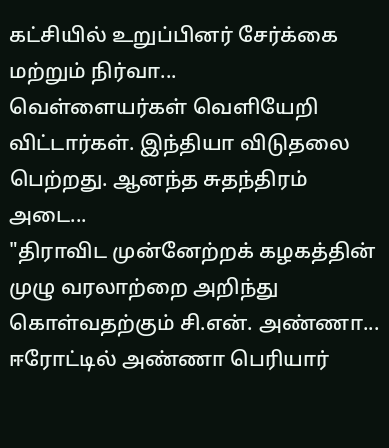கட்சியில் உறுப்பினர் சேர்க்கை மற்றும் நிர்வா...
வெள்ளையர்கள் வெளியேறி விட்டார்கள். இந்தியா விடுதலை பெற்றது. ஆனந்த சுதந்திரம் அடை...
"திராவிட முன்னேற்றக் கழகத்தின் முழு வரலாற்றை அறிந்து கொள்வதற்கும் சி.என். அண்ணா...
ஈரோட்டில் அண்ணா பெரியார்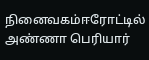நினைவகம்ஈரோட்டில் அண்ணா பெரியார்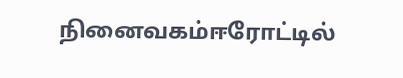நினைவகம்ஈரோட்டில்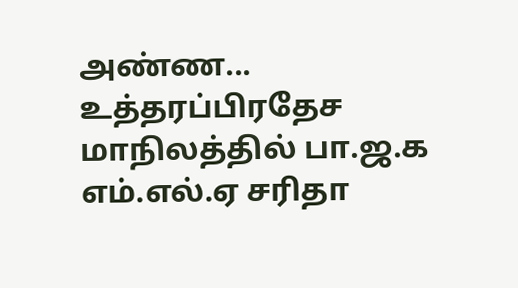அண்ண...
உத்தரப்பிரதேச மாநிலத்தில் பா.ஜ.க எம்.எல்.ஏ சரிதா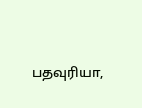பதவுரியா,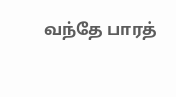வந்தே பாரத்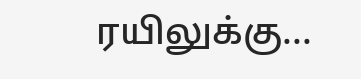ரயிலுக்கு...